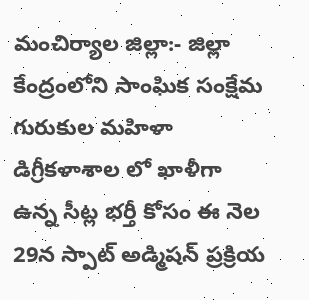మంచిర్యాల జిల్లా:- జిల్లా కేంద్రంలోని సాంఘిక సంక్షేమ గురుకుల మహిళా డిగ్రీకళాశాల లో ఖాళీగా ఉన్న సీట్ల భర్తీ కోసం ఈ నెల 29న స్పాట్ అడ్మిషన్ ప్రక్రియ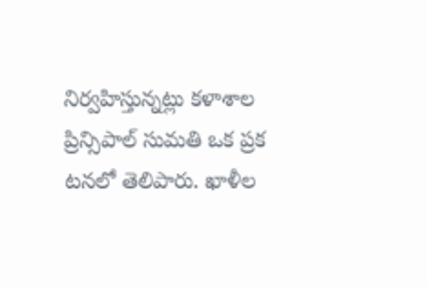నిర్వహిస్తున్నట్లు కళాశాల ప్రిన్సిపాల్ సుమతి ఒక ప్రక టనలో తెలిపారు. ఖాళీల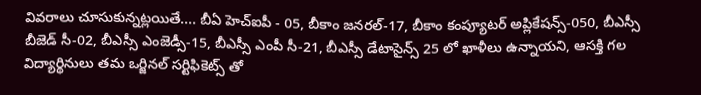వివరాలు చూసుకున్నట్లయితే.... బీఏ హెచ్ఐపీ - 05, బీకాం జనరల్-17, బీకాం కంప్యూటర్ అప్లికేషన్స్-050, బీఎస్సీ బీజెడ్ సీ-02, బీఎస్సీ ఎంజెడ్సీ-15, బీఎస్సీ ఎంపీ సీ-21, బీఎస్సీ డేటాసైన్స్ 25 లో ఖాళీలు ఉన్నాయని, ఆసక్తి గల విద్యార్థినులు తమ ఒర్జినల్ సర్టిఫికెట్స్ తో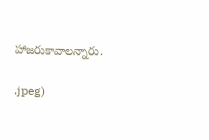హాజరుకావాలన్నారు.

.jpeg)